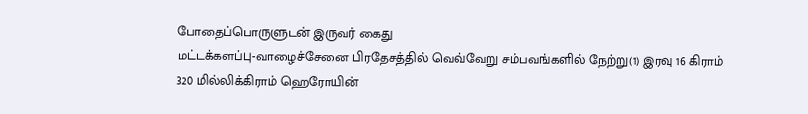போதைப்பொருளுடன் இருவர் கைது
மட்டக்களப்பு-வாழைச்சேனை பிரதேசத்தில் வெவ்வேறு சம்பவங்களில் நேற்று(1) இரவு 16 கிராம் 320 மில்லிக்கிராம் ஹெரோயின்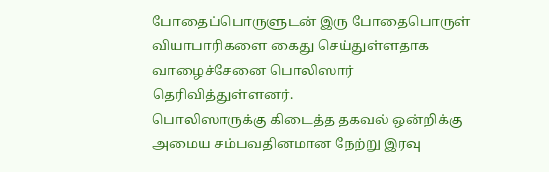போதைப்பொருளுடன் இரு போதைபொருள் வியாபாரிகளை கைது செய்துள்ளதாக வாழைச்சேனை பொலிஸார் தெரிவித்துள்ளனர்.
பொலிஸாருக்கு கிடைத்த தகவல் ஒன்றிக்கு அமைய சம்பவதினமான நேற்று இரவு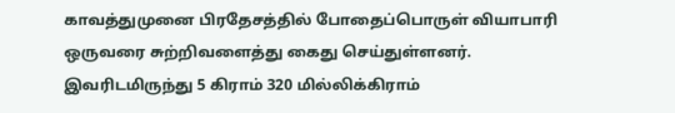காவத்துமுனை பிரதேசத்தில் போதைப்பொருள் வியாபாரி ஒருவரை சுற்றிவளைத்து கைது செய்துள்ளனர்.
இவரிடமிருந்து 5 கிராம் 320 மில்லிக்கிராம்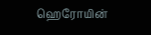ஹெரோயின்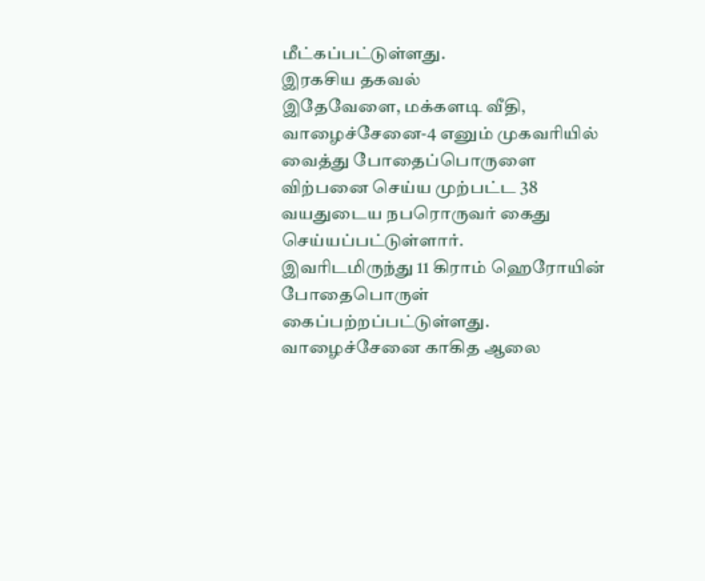மீட்கப்பட்டுள்ளது.
இரகசிய தகவல்
இதேவேளை, மக்களடி வீதி, வாழைச்சேனை-4 எனும் முகவரியில் வைத்து போதைப்பொருளை விற்பனை செய்ய முற்பட்ட 38 வயதுடைய நபரொருவர் கைது செய்யப்பட்டுள்ளார்.
இவரிடமிருந்து 11 கிராம் ஹெரோயின் போதைபொருள் கைப்பற்றப்பட்டுள்ளது.
வாழைச்சேனை காகித ஆலை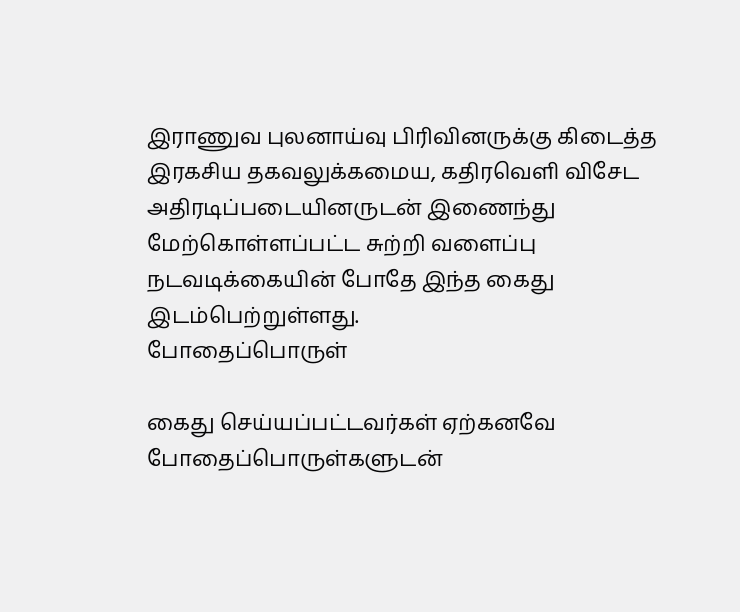இராணுவ புலனாய்வு பிரிவினருக்கு கிடைத்த இரகசிய தகவலுக்கமைய, கதிரவெளி விசேட அதிரடிப்படையினருடன் இணைந்து மேற்கொள்ளப்பட்ட சுற்றி வளைப்பு நடவடிக்கையின் போதே இந்த கைது இடம்பெற்றுள்ளது.
போதைப்பொருள்

கைது செய்யப்பட்டவர்கள் ஏற்கனவே போதைப்பொருள்களுடன்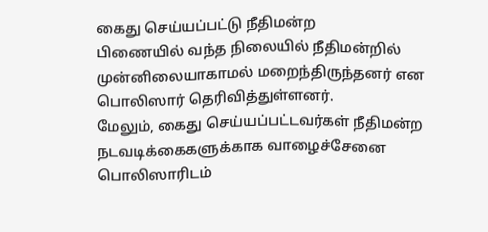கைது செய்யப்பட்டு நீதிமன்ற
பிணையில் வந்த நிலையில் நீதிமன்றில் முன்னிலையாகாமல் மறைந்திருந்தனர் என பொலிஸார் தெரிவித்துள்ளனர்.
மேலும், கைது செய்யப்பட்டவர்கள் நீதிமன்ற நடவடிக்கைகளுக்காக வாழைச்சேனை பொலிஸாரிடம்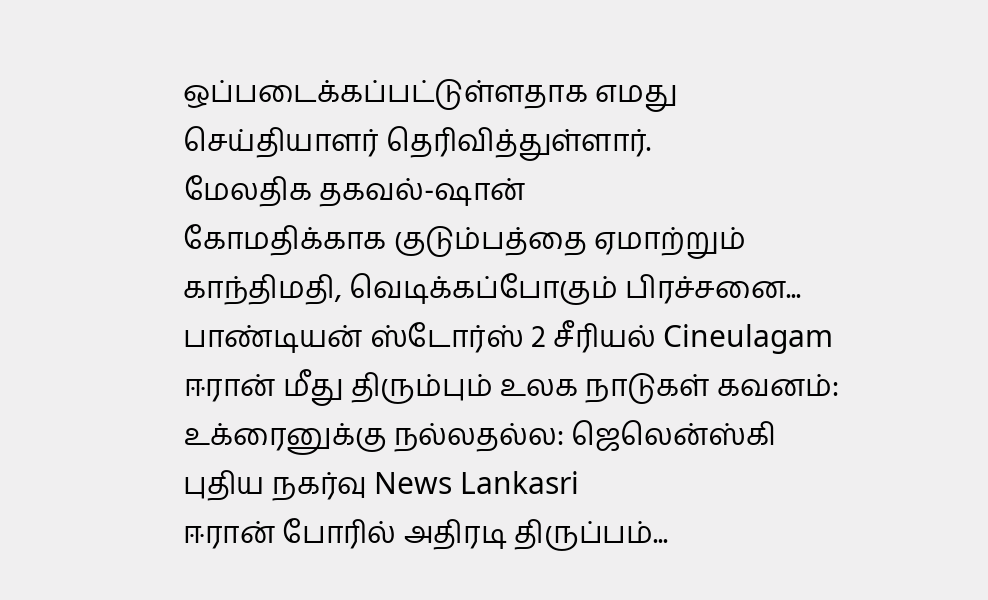ஒப்படைக்கப்பட்டுள்ளதாக எமது செய்தியாளர் தெரிவித்துள்ளார்.
மேலதிக தகவல்-ஷான்
கோமதிக்காக குடும்பத்தை ஏமாற்றும் காந்திமதி, வெடிக்கப்போகும் பிரச்சனை... பாண்டியன் ஸ்டோர்ஸ் 2 சீரியல் Cineulagam
ஈரான் மீது திரும்பும் உலக நாடுகள் கவனம்: உக்ரைனுக்கு நல்லதல்ல: ஜெலென்ஸ்கி புதிய நகர்வு News Lankasri
ஈரான் போரில் அதிரடி திருப்பம்...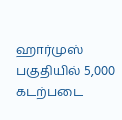ஹார்முஸ் பகுதியில் 5,000 கடற்படை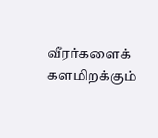வீரர்களைக் களமிறக்கும்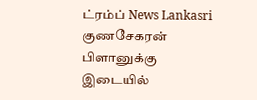ட்ரம்ப் News Lankasri
குணசேகரன் பிளானுக்கு இடையில்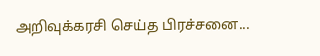அறிவுக்கரசி செய்த பிரச்சனை...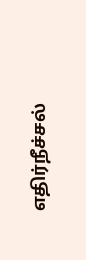எதிர்நீச்சல்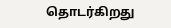தொடர்கிறது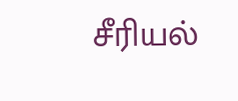சீரியல்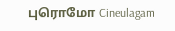புரொமோ Cineulagam